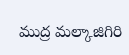ముద్ర మల్కాజిగిరి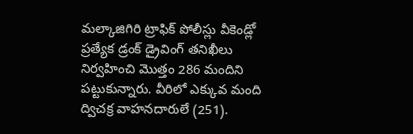మల్కాజిగిరి ట్రాఫిక్ పోలీస్లు వీకెండ్లో ప్రత్యేక డ్రంక్ డ్రైవింగ్ తనిఖీలు నిర్వహించి మొత్తం 286 మందిని పట్టుకున్నారు. వీరిలో ఎక్కువ మంది ద్విచక్ర వాహనదారులే (251).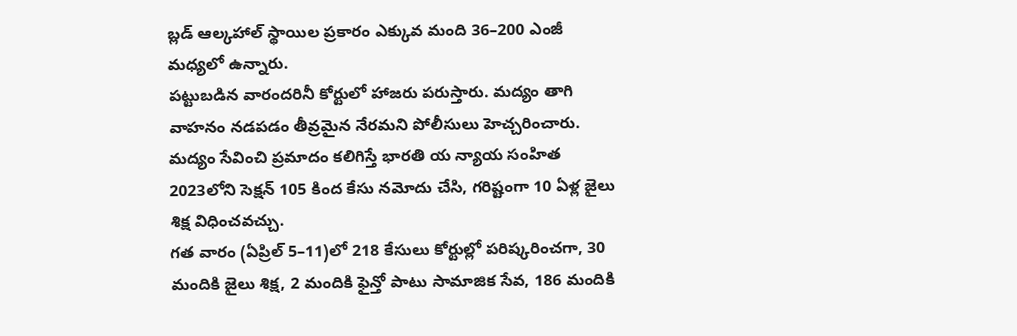బ్లడ్ ఆల్కహాల్ స్థాయిల ప్రకారం ఎక్కువ మంది 36–200 ఎంజీ మధ్యలో ఉన్నారు.
పట్టుబడిన వారందరినీ కోర్టులో హాజరు పరుస్తారు. మద్యం తాగి వాహనం నడపడం తీవ్రమైన నేరమని పోలీసులు హెచ్చరించారు. మద్యం సేవించి ప్రమాదం కలిగిస్తే భారతి య న్యాయ సంహిత 2023లోని సెక్షన్ 105 కింద కేసు నమోదు చేసి, గరిష్టంగా 10 ఏళ్ల జైలు శిక్ష విధించవచ్చు.
గత వారం (ఏప్రిల్ 5–11)లో 218 కేసులు కోర్టుల్లో పరిష్కరించగా, 30 మందికి జైలు శిక్ష, 2 మందికి ఫైన్తో పాటు సామాజిక సేవ, 186 మందికి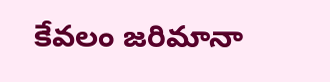కేవలం జరిమానా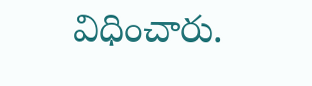విధించారు.